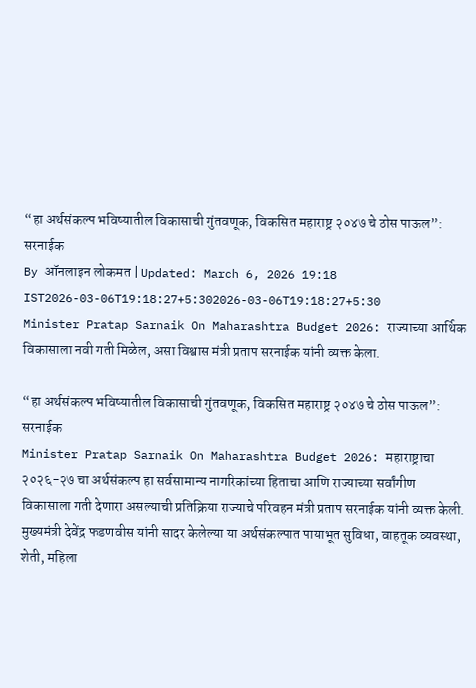“हा अर्थसंकल्प भविष्यातील विकासाची गुंतवणूक, विकसित महाराष्ट्र २०४७ चे ठोस पाऊल”: सरनाईक
By ऑनलाइन लोकमत | Updated: March 6, 2026 19:18 IST2026-03-06T19:18:27+5:302026-03-06T19:18:27+5:30
Minister Pratap Sarnaik On Maharashtra Budget 2026: राज्याच्या आर्थिक विकासाला नवी गती मिळेल, असा विश्वास मंत्री प्रताप सरनाईक यांनी व्यक्त केला.

“हा अर्थसंकल्प भविष्यातील विकासाची गुंतवणूक, विकसित महाराष्ट्र २०४७ चे ठोस पाऊल”: सरनाईक
Minister Pratap Sarnaik On Maharashtra Budget 2026: महाराष्ट्राचा २०२६-२७ चा अर्थसंकल्प हा सर्वसामान्य नागरिकांच्या हिताचा आणि राज्याच्या सर्वांगीण विकासाला गती देणारा असल्याची प्रतिक्रिया राज्याचे परिवहन मंत्री प्रताप सरनाईक यांनी व्यक्त केली. मुख्यमंत्री देवेंद्र फडणवीस यांनी सादर केलेल्या या अर्थसंकल्पात पायाभूत सुविधा, वाहतूक व्यवस्था, शेती, महिला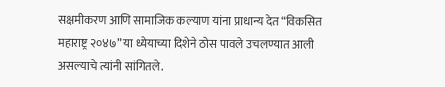सक्षमीकरण आणि सामाजिक कल्याण यांना प्राधान्य देत “विकसित महाराष्ट्र २०४७” या ध्येयाच्या दिशेने ठोस पावले उचलण्यात आली असल्याचे त्यांनी सांगितले.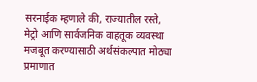सरनाईक म्हणाले की, राज्यातील रस्ते, मेट्रो आणि सार्वजनिक वाहतूक व्यवस्था मजबूत करण्यासाठी अर्थसंकल्पात मोठ्या प्रमाणात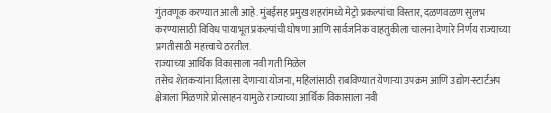गुंतवणूक करण्यात आली आहे. मुंबईसह प्रमुख शहरांमध्ये मेट्रो प्रकल्पांचा विस्तार, दळणवळण सुलभ करण्यासाठी विविध पायाभूत प्रकल्पांची घोषणा आणि सार्वजनिक वाहतुकीला चालना देणारे निर्णय राज्याच्या प्रगतीसाठी महत्त्वाचे ठरतील.
राज्याच्या आर्थिक विकासाला नवी गती मिळेल
तसेच शेतकऱ्यांना दिलासा देणाऱ्या योजना, महिलांसाठी राबविण्यात येणाऱ्या उपक्रम आणि उद्योग-स्टार्टअप क्षेत्राला मिळणारे प्रोत्साहन यामुळे राज्याच्या आर्थिक विकासाला नवी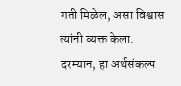गती मिळेल, असा विश्वास त्यांनी व्यक्त केला.
दरम्यान, हा अर्थसंकल्प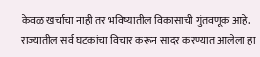केवळ खर्चाचा नाही तर भविष्यातील विकासाची गुंतवणूक आहे. राज्यातील सर्व घटकांचा विचार करून सादर करण्यात आलेला हा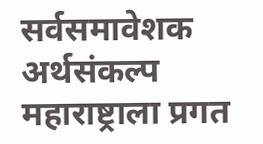सर्वसमावेशक अर्थसंकल्प महाराष्ट्राला प्रगत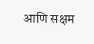आणि सक्षम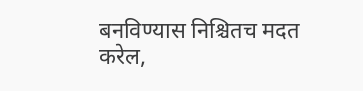बनविण्यास निश्चितच मदत करेल,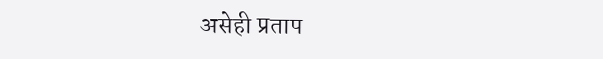असेही प्रताप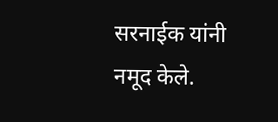सरनाईक यांनी नमूद केले.